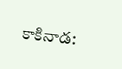కాకినాడ: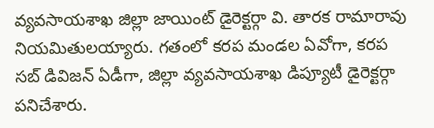వ్యవసాయశాఖ జిల్లా జాయింట్ డైరెక్టర్గా వి. తారక రామారావు నియమితులయ్యారు. గతంలో కరప మండల ఏవోగా, కరప సబ్ డివిజన్ ఏడీగా, జిల్లా వ్యవసాయశాఖ డిప్యూటీ డైరెక్టర్గా పనిచేశారు.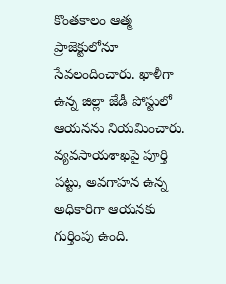కొంతకాలం ఆత్మ ప్రాజెక్టులోనూ సేవలందించారు. ఖాళీగా ఉన్న జిల్లా జేడీ పోస్టులో ఆయనను నియమించారు. వ్యవసాయశాఖపై పూర్తి పట్టు, అవగాహన ఉన్న అధికారిగా ఆయనకు గుర్తింపు ఉంది.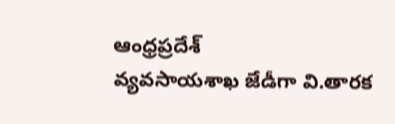ఆంధ్రప్రదేశ్
వ్యవసాయశాఖ జేడీగా వి.తారక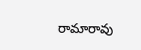రామారావు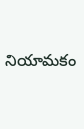నియామకం